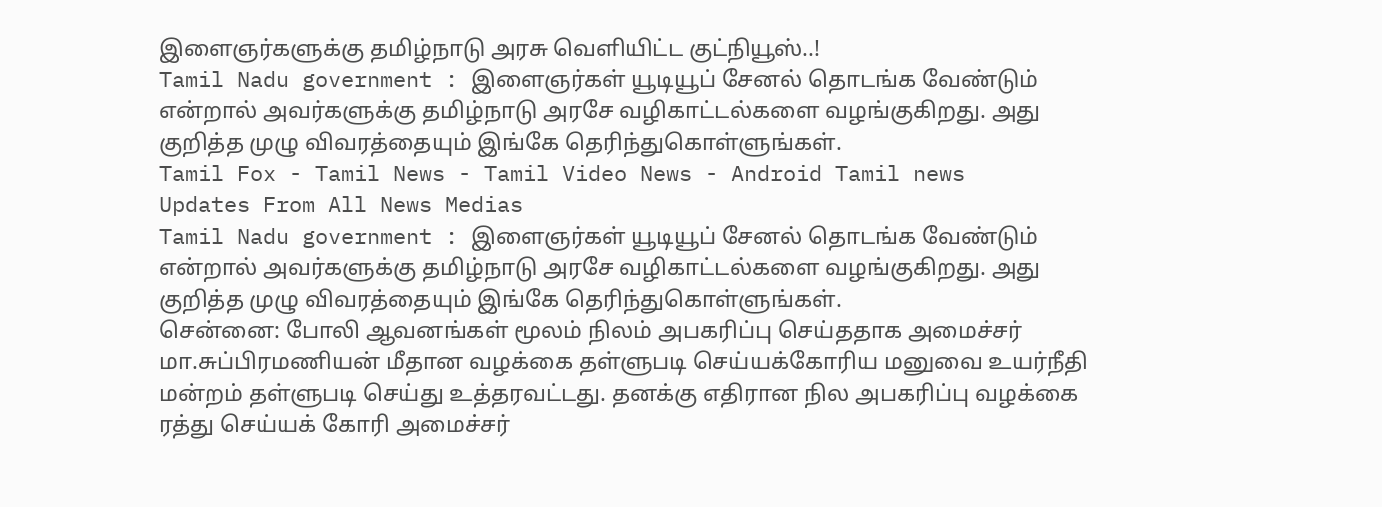இளைஞர்களுக்கு தமிழ்நாடு அரசு வெளியிட்ட குட்நியூஸ்..!
Tamil Nadu government : இளைஞர்கள் யூடியூப் சேனல் தொடங்க வேண்டும் என்றால் அவர்களுக்கு தமிழ்நாடு அரசே வழிகாட்டல்களை வழங்குகிறது. அது குறித்த முழு விவரத்தையும் இங்கே தெரிந்துகொள்ளுங்கள்.
Tamil Fox - Tamil News - Tamil Video News - Android Tamil news
Updates From All News Medias
Tamil Nadu government : இளைஞர்கள் யூடியூப் சேனல் தொடங்க வேண்டும் என்றால் அவர்களுக்கு தமிழ்நாடு அரசே வழிகாட்டல்களை வழங்குகிறது. அது குறித்த முழு விவரத்தையும் இங்கே தெரிந்துகொள்ளுங்கள்.
சென்னை: போலி ஆவனங்கள் மூலம் நிலம் அபகரிப்பு செய்ததாக அமைச்சர் மா.சுப்பிரமணியன் மீதான வழக்கை தள்ளுபடி செய்யக்கோரிய மனுவை உயர்நீதி மன்றம் தள்ளுபடி செய்து உத்தரவட்டது. தனக்கு எதிரான நில அபகரிப்பு வழக்கை ரத்து செய்யக் கோரி அமைச்சர்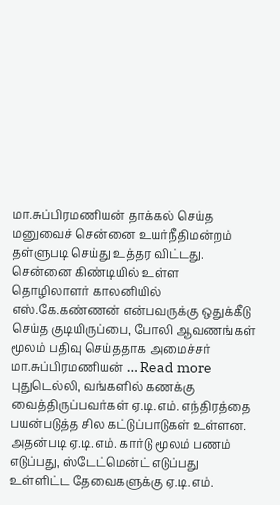மா.சுப்பிரமணியன் தாக்கல் செய்த மனுவைச் சென்னை உயர்நீதிமன்றம் தள்ளுபடி செய்து உத்தர விட்டது. சென்னை கிண்டியில் உள்ள தொழிலாளர் காலனியில் எஸ்.கே.கண்ணன் என்பவருக்கு ஒதுக்கீடு செய்த குடியிருப்பை, போலி ஆவணங்கள் மூலம் பதிவு செய்ததாக அமைச்சர் மா.சுப்பிரமணியன் … Read more
புதுடெல்லி, வங்களில் கணக்கு வைத்திருப்பவர்கள் ஏ.டி.எம். எந்திரத்தை பயன்படுத்த சில கட்டுப்பாடுகள் உள்ளன. அதன்படி ஏ.டி.எம். கார்டு மூலம் பணம் எடுப்பது, ஸ்டேட்மென்ட் எடுப்பது உள்ளிட்ட தேவைகளுக்கு ஏ.டி.எம்.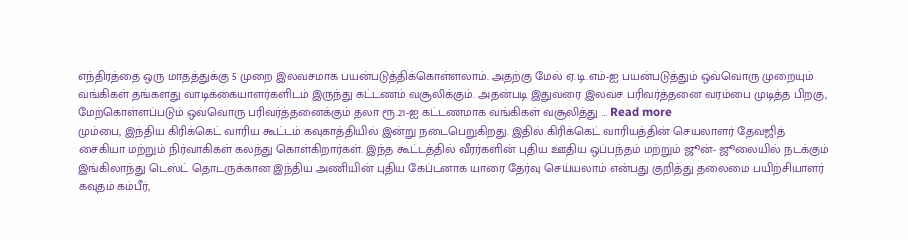எந்திரத்தை ஒரு மாதத்துக்கு 5 முறை இலவசமாக பயன்படுத்திக்கொள்ளலாம். அதற்கு மேல் ஏ.டி.எம்-ஐ பயன்படுத்தும் ஒவ்வொரு முறையும் வங்கிகள் தங்களது வாடிக்கையாளர்களிடம் இருந்து கட்டணம் வசூலிக்கும். அதன்படி இதுவரை இலவச பரிவர்த்தனை வரம்பை முடித்த பிறகு, மேற்கொள்ளப்படும் ஒவ்வொரு பரிவர்த்தனைக்கும் தலா ரூ.21-ஐ கட்டணமாக வங்கிகள் வசூலித்து … Read more
மும்பை, இந்திய கிரிக்கெட் வாரிய கூட்டம் கவுகாத்தியில் இன்று நடைபெறுகிறது. இதில் கிரிக்கெட் வாரியத்தின் செயலாளர் தேவஜித் சைகியா மற்றும் நிர்வாகிகள் கலந்து கொள்கிறார்கள். இந்த கூட்டத்தில் வீரர்களின் புதிய ஊதிய ஒப்பந்தம் மற்றும் ஜூன்- ஜூலையில் நடக்கும் இங்கிலாந்து டெஸ்ட் தொடருக்கான இந்திய அணியின் புதிய கேப்டனாக யாரை தேர்வு செய்யலாம் என்பது குறித்து தலைமை பயிற்சியாளர் கவுதம் கம்பீர்,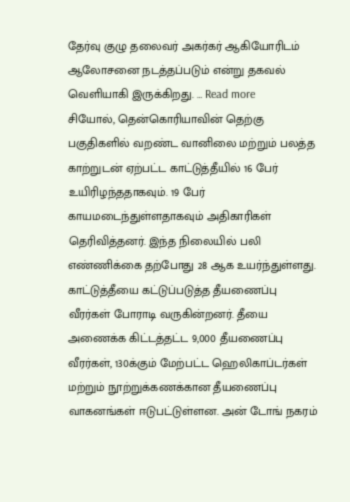தேர்வு குழு தலைவர் அகர்கர் ஆகியோரிடம் ஆலோசனை நடத்தப்படும் என்று தகவல் வெளியாகி இருக்கிறது. … Read more
சியோல், தென்கொரியாவின் தெற்கு பகுதிகளில் வறண்ட வானிலை மற்றும் பலத்த காற்றுடன் ஏற்பட்ட காட்டுத்தீயில் 16 பேர் உயிரிழந்ததாகவும். 19 பேர் காயமடைந்துள்ளதாகவும் அதிகாரிகள் தெரிவித்தனர். இந்த நிலையில் பலி எண்ணிக்கை தற்போது 28 ஆக உயர்ந்துள்ளது. காட்டுத்தீயை கட்டுப்படுத்த தீயணைப்பு வீரர்கள் போராடி வருகின்றனர். தீயை அணைக்க கிட்டத்தட்ட 9,000 தீயணைப்பு வீரர்கள், 130க்கும் மேற்பட்ட ஹெலிகாப்டர்கள் மற்றும் நூற்றுக்கணக்கான தீயணைப்பு வாகனங்கள் ஈடுபட்டுள்ளன. அன் டோங் நகரம்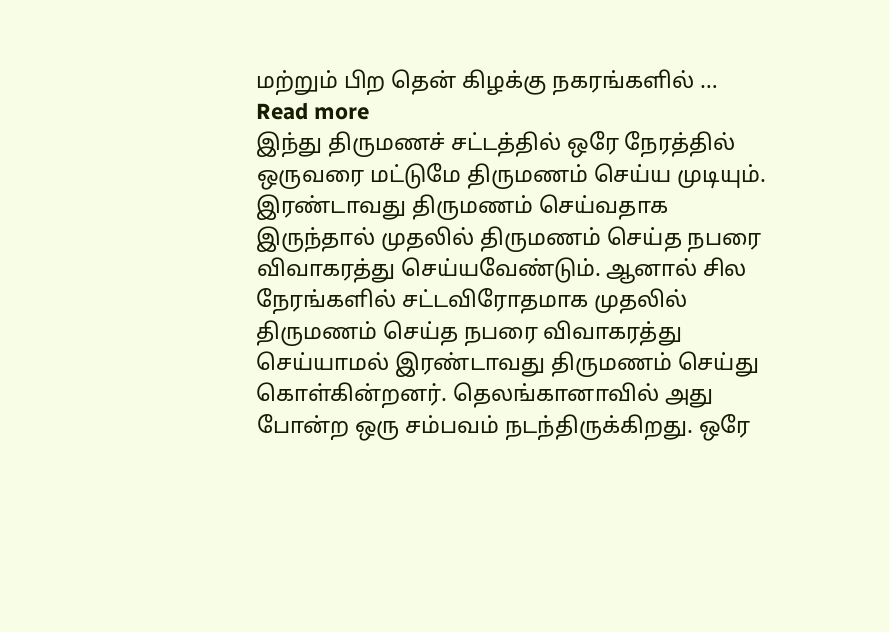மற்றும் பிற தென் கிழக்கு நகரங்களில் … Read more
இந்து திருமணச் சட்டத்தில் ஒரே நேரத்தில் ஒருவரை மட்டுமே திருமணம் செய்ய முடியும். இரண்டாவது திருமணம் செய்வதாக இருந்தால் முதலில் திருமணம் செய்த நபரை விவாகரத்து செய்யவேண்டும். ஆனால் சில நேரங்களில் சட்டவிரோதமாக முதலில் திருமணம் செய்த நபரை விவாகரத்து செய்யாமல் இரண்டாவது திருமணம் செய்து கொள்கின்றனர். தெலங்கானாவில் அது போன்ற ஒரு சம்பவம் நடந்திருக்கிறது. ஒரே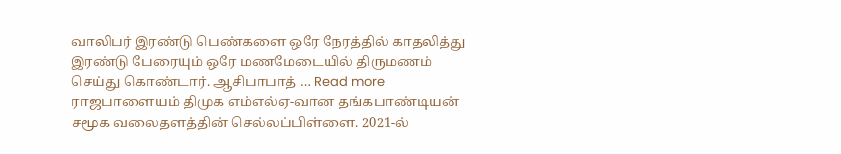வாலிபர் இரண்டு பெண்களை ஒரே நேரத்தில் காதலித்து இரண்டு பேரையும் ஒரே மணமேடையில் திருமணம் செய்து கொண்டார். ஆசிபாபாத் … Read more
ராஜபாளையம் திமுக எம்எல்ஏ-வான தங்கபாண்டியன் சமூக வலைதளத்தின் செல்லப்பிள்ளை. 2021-ல்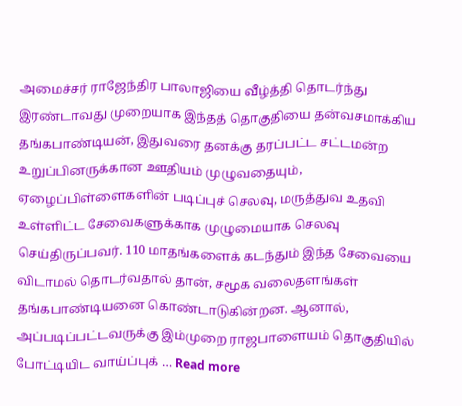அமைச்சர் ராஜேந்திர பாலாஜியை வீழ்த்தி தொடர்ந்து இரண்டாவது முறையாக இந்தத் தொகுதியை தன்வசமாக்கிய தங்கபாண்டியன், இதுவரை தனக்கு தரப்பட்ட சட்டமன்ற உறுப்பினருக்கான ஊதியம் முழுவதையும், ஏழைப்பிள்ளைகளின் படிப்புச் செலவு, மருத்துவ உதவி உள்ளிட்ட சேவைகளுக்காக முழுமையாக செலவு செய்திருப்பவர். 110 மாதங்களைக் கடந்தும் இந்த சேவையை விடாமல் தொடர்வதால் தான், சமூக வலைதளங்கள் தங்கபாண்டியனை கொண்டாடுகின்றன. ஆனால், அப்படிப்பட்டவருக்கு இம்முறை ராஜபாளையம் தொகுதியில் போட்டியிட வாய்ப்புக் … Read more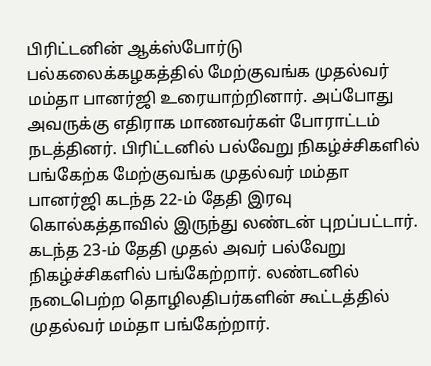பிரிட்டனின் ஆக்ஸ்போர்டு பல்கலைக்கழகத்தில் மேற்குவங்க முதல்வர் மம்தா பானர்ஜி உரையாற்றினார். அப்போது அவருக்கு எதிராக மாணவர்கள் போராட்டம் நடத்தினர். பிரிட்டனில் பல்வேறு நிகழ்ச்சிகளில் பங்கேற்க மேற்குவங்க முதல்வர் மம்தா பானர்ஜி கடந்த 22-ம் தேதி இரவு கொல்கத்தாவில் இருந்து லண்டன் புறப்பட்டார். கடந்த 23-ம் தேதி முதல் அவர் பல்வேறு நிகழ்ச்சிகளில் பங்கேற்றார். லண்டனில் நடைபெற்ற தொழிலதிபர்களின் கூட்டத்தில் முதல்வர் மம்தா பங்கேற்றார்.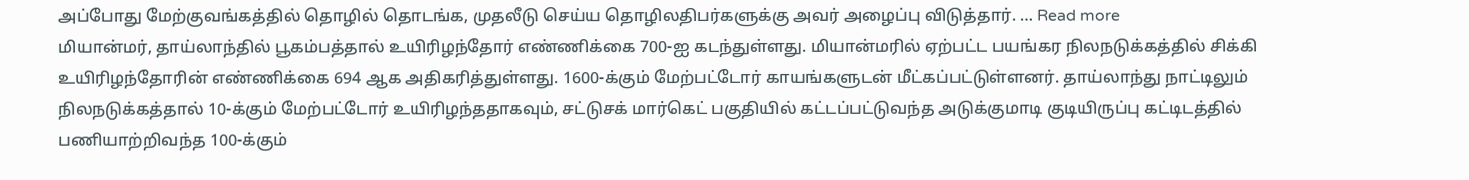அப்போது மேற்குவங்கத்தில் தொழில் தொடங்க, முதலீடு செய்ய தொழிலதிபர்களுக்கு அவர் அழைப்பு விடுத்தார். … Read more
மியான்மர், தாய்லாந்தில் பூகம்பத்தால் உயிரிழந்தோர் எண்ணிக்கை 700-ஐ கடந்துள்ளது. மியான்மரில் ஏற்பட்ட பயங்கர நிலநடுக்கத்தில் சிக்கி உயிரிழந்தோரின் எண்ணிக்கை 694 ஆக அதிகரித்துள்ளது. 1600-க்கும் மேற்பட்டோர் காயங்களுடன் மீட்கப்பட்டுள்ளனர். தாய்லாந்து நாட்டிலும் நிலநடுக்கத்தால் 10-க்கும் மேற்பட்டோர் உயிரிழந்ததாகவும், சட்டுசக் மார்கெட் பகுதியில் கட்டப்பட்டுவந்த அடுக்குமாடி குடியிருப்பு கட்டிடத்தில் பணியாற்றிவந்த 100-க்கும்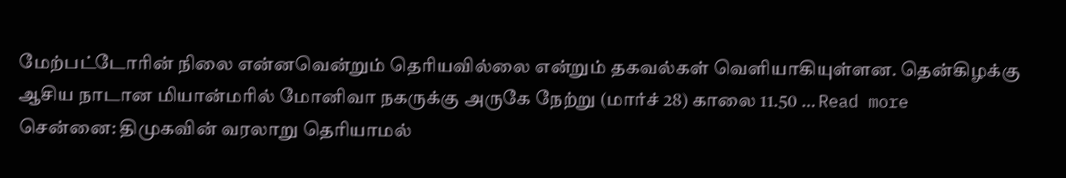மேற்பட்டோரின் நிலை என்னவென்றும் தெரியவில்லை என்றும் தகவல்கள் வெளியாகியுள்ளன. தென்கிழக்கு ஆசிய நாடான மியான்மரில் மோனிவா நகருக்கு அருகே நேற்று (மார்ச் 28) காலை 11.50 … Read more
சென்னை: திமுகவின் வரலாறு தெரியாமல்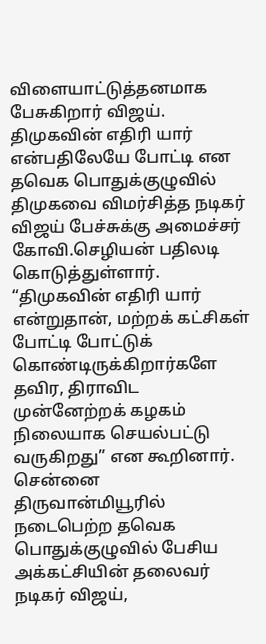விளையாட்டுத்தனமாக பேசுகிறார் விஜய். திமுகவின் எதிரி யார் என்பதிலேயே போட்டி என தவெக பொதுக்குழுவில் திமுகவை விமர்சித்த நடிகர் விஜய் பேச்சுக்கு அமைச்சர் கோவி.செழியன் பதிலடி கொடுத்துள்ளார். “திமுகவின் எதிரி யார் என்றுதான், மற்றக் கட்சிகள் போட்டி போட்டுக் கொண்டிருக்கிறார்களே தவிர, திராவிட முன்னேற்றக் கழகம் நிலையாக செயல்பட்டு வருகிறது” என கூறினார். சென்னை திருவான்மியூரில் நடைபெற்ற தவெக பொதுக்குழுவில் பேசிய அக்கட்சியின் தலைவர் நடிகர் விஜய்,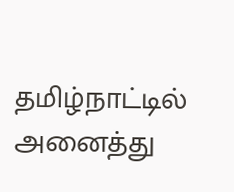தமிழ்நாட்டில் அனைத்து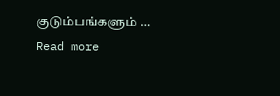குடும்பங்களும் … Read more